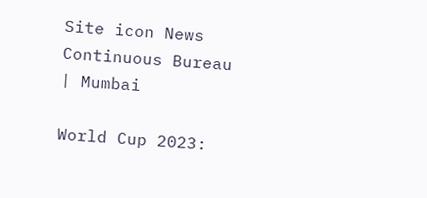Site icon News Continuous Bureau | Mumbai

World Cup 2023: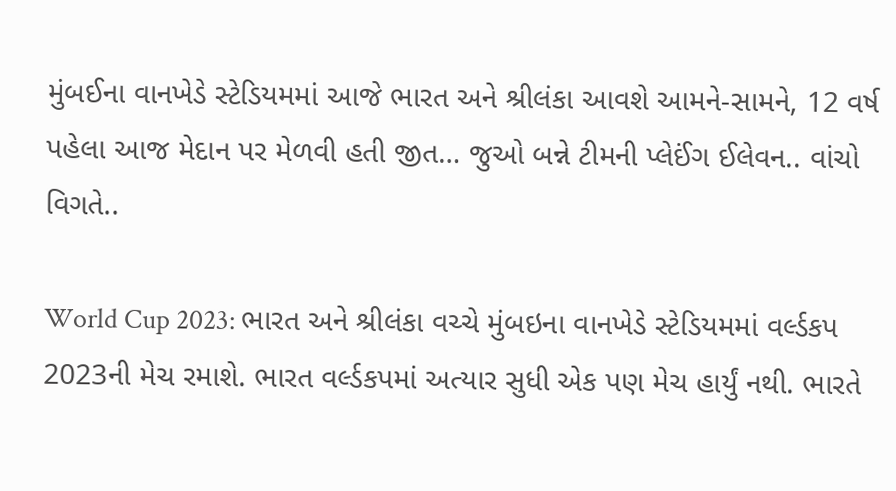મુંબઈના વાનખેડે સ્ટેડિયમમાં આજે ભારત અને શ્રીલંકા આવશે આમને-સામને, 12 વર્ષ પહેલા આજ મેદાન પર મેળવી હતી જીત… જુઓ બન્ને ટીમની પ્લેઈંગ ઈલેવન.. વાંચો વિગતે..

World Cup 2023: ભારત અને શ્રીલંકા વચ્ચે મુંબઇના વાનખેડે સ્ટેડિયમમાં વર્લ્ડકપ 2023ની મેચ રમાશે. ભારત વર્લ્ડકપમાં અત્યાર સુધી એક પણ મેચ હાર્યું નથી. ભારતે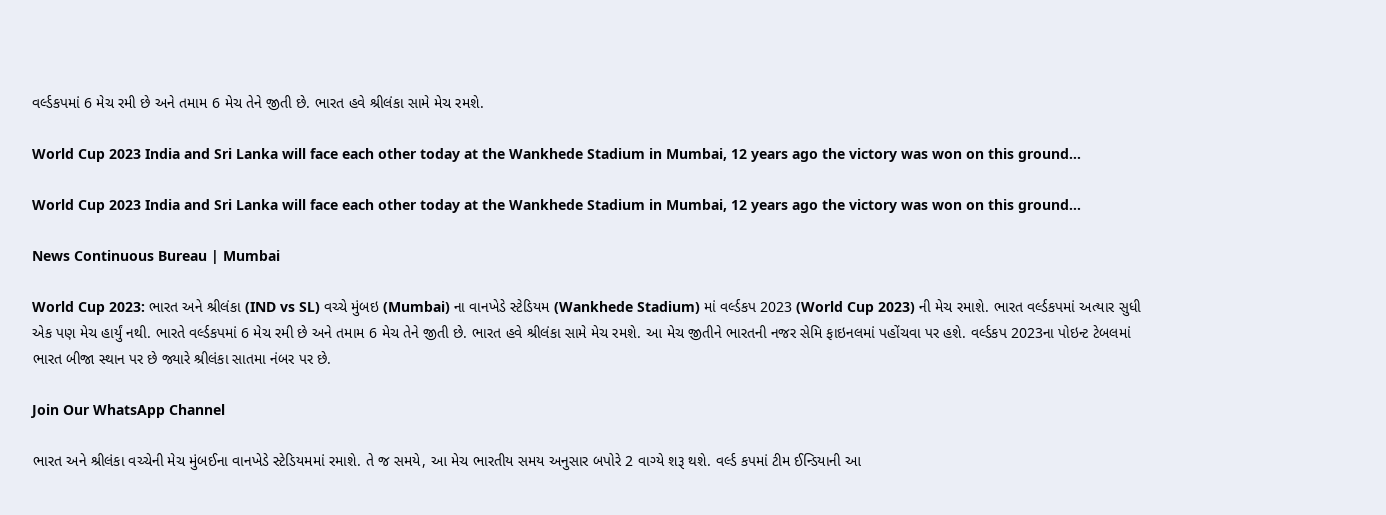વર્લ્ડકપમાં 6 મેચ રમી છે અને તમામ 6 મેચ તેને જીતી છે. ભારત હવે શ્રીલંકા સામે મેચ રમશે.

World Cup 2023 India and Sri Lanka will face each other today at the Wankhede Stadium in Mumbai, 12 years ago the victory was won on this ground…

World Cup 2023 India and Sri Lanka will face each other today at the Wankhede Stadium in Mumbai, 12 years ago the victory was won on this ground…

News Continuous Bureau | Mumbai

World Cup 2023: ભારત અને શ્રીલંકા (IND vs SL) વચ્ચે મુંબઇ (Mumbai) ના વાનખેડે સ્ટેડિયમ (Wankhede Stadium) માં વર્લ્ડકપ 2023 (World Cup 2023) ની મેચ રમાશે. ભારત વર્લ્ડકપમાં અત્યાર સુધી એક પણ મેચ હાર્યું નથી. ભારતે વર્લ્ડકપમાં 6 મેચ રમી છે અને તમામ 6 મેચ તેને જીતી છે. ભારત હવે શ્રીલંકા સામે મેચ રમશે. આ મેચ જીતીને ભારતની નજર સેમિ ફાઇનલમાં પહોંચવા પર હશે. વર્લ્ડકપ 2023ના પોઇન્ટ ટેબલમાં ભારત બીજા સ્થાન પર છે જ્યારે શ્રીલંકા સાતમા નંબર પર છે.

Join Our WhatsApp Channel

ભારત અને શ્રીલંકા વચ્ચેની મેચ મુંબઈના વાનખેડે સ્ટેડિયમમાં રમાશે. તે જ સમયે, આ મેચ ભારતીય સમય અનુસાર બપોરે 2 વાગ્યે શરૂ થશે. વર્લ્ડ કપમાં ટીમ ઈન્ડિયાની આ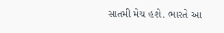સાતમી મેચ હશે. ભારતે આ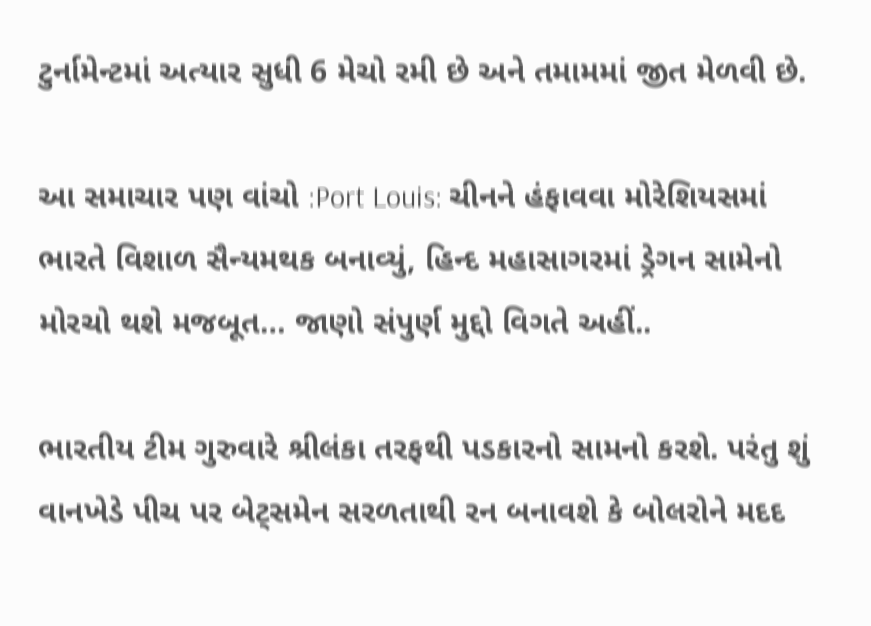ટુર્નામેન્ટમાં અત્યાર સુધી 6 મેચો રમી છે અને તમામમાં જીત મેળવી છે.

આ સમાચાર પણ વાંચો :Port Louis: ચીનને હંફાવવા મોરેશિયસમાં ભારતે વિશાળ સૈન્યમથક બનાવ્યું, હિન્દ મહાસાગરમાં ડ્રેગન સામેનો મોરચો થશે મજબૂત… જાણો સંપુર્ણ મુદ્દો વિગતે અહીં..

ભારતીય ટીમ ગુરુવારે શ્રીલંકા તરફથી પડકારનો સામનો કરશે. પરંતુ શું વાનખેડે પીચ પર બેટ્સમેન સરળતાથી રન બનાવશે કે બોલરોને મદદ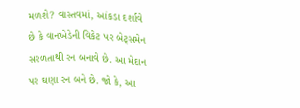મળશે? વાસ્તવમાં, આંકડા દર્શાવે છે કે વાનખેડેની વિકેટ પર બેટ્સમેન સરળતાથી રન બનાવે છે. આ મેદાન પર ઘણા રન બને છે. જો કે, આ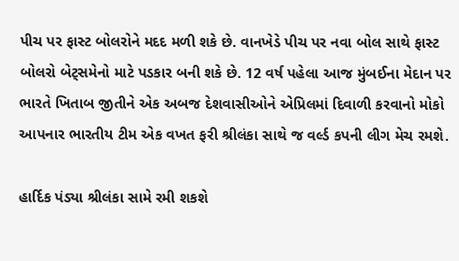પીચ પર ફાસ્ટ બોલરોને મદદ મળી શકે છે. વાનખેડે પીચ પર નવા બોલ સાથે ફાસ્ટ બોલરો બેટ્સમેનો માટે પડકાર બની શકે છે. 12 વર્ષ પહેલા આજ મુંબઈના મેદાન પર ભારતે ખિતાબ જીતીને એક અબજ દેશવાસીઓને એપ્રિલમાં દિવાળી કરવાનો મોકો આપનાર ભારતીય ટીમ એક વખત ફરી શ્રીલંકા સાથે જ વર્લ્ડ કપની લીગ મેચ રમશે.

હાર્દિક પંડ્યા શ્રીલંકા સામે રમી શકશે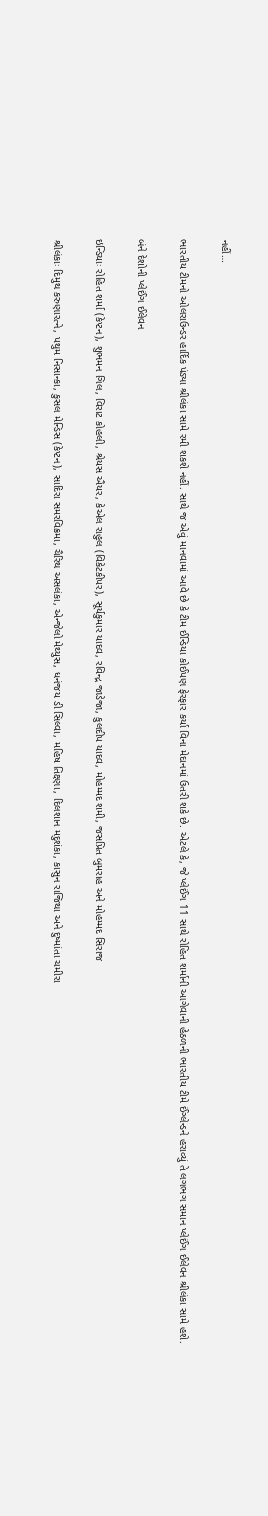નહીં…

ભારતીય ટીમનો ઓલરાઉન્ડર હાર્દિક પંડ્યા શ્રીલંકા સામે રમી શકશે નહીં. સાથે જ એવું માનવામાં આવે છે કે ટીમ ઈન્ડિયા કોઈપણ ફેરફાર કર્યા વિના મેદાનમાં ઉતરી શકે છે. એટલે કે, જે પ્લેઈંગ 11 સાથે રોહિત શર્માની આગેવાની હેઠળની ભારતીય ટીમે ઈંગ્લેન્ડને હરાવ્યું તે લગભગ સમાન પ્લેઈંગ ઈલેવન શ્રીલંકા સામે હશે.

બંને દેશોની પ્લેઈંગ ઈલેવન

ઇન્ડિયાઃ રોહિત શર્મા (કેપ્ટન), શુભમન ગિલ, વિરાટ કોહલી, શ્રેયસ ઐયર, કેએલ રાહુલ (વિકેટકીપર), સૂર્યકુમાર યાદવ, રવિન્દ્ર જાડેજા, કુલદીપ યાદવ, મોહમ્મદ શમી, જસપ્રિત બુમરાહ અને મોહમ્મદ સિરાજ

શ્રીલંકાઃ દિમુથ કરુણારત્ને, પથુમ નિસાન્કા, કુસલ મેન્ડિસ (કેપ્ટન), સાદિરા સમરવિક્રમા, ચૈરિથ અસલંકા, એન્જેલો મેથ્યુસ, ધનંજય ડી સિલ્વા, મહિષ તિક્ષ્ણા, દિલશાન મદુશંકા, કાસુન રાજિથા અને દુષ્માંતા ચમીરા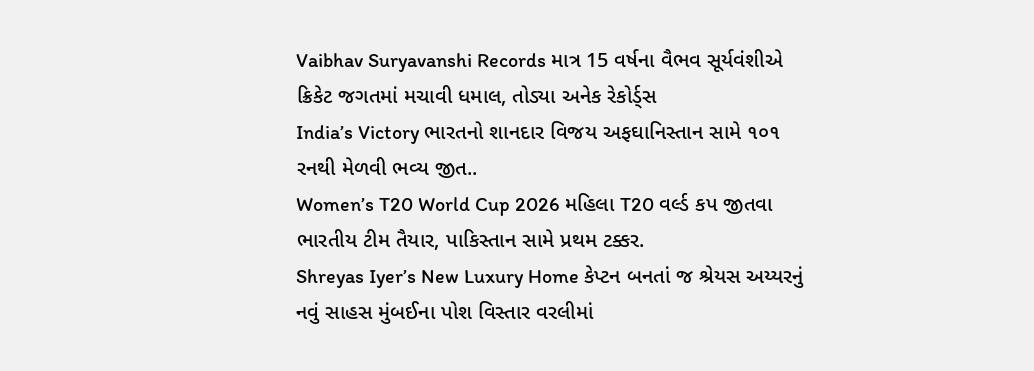Vaibhav Suryavanshi Records માત્ર 15 વર્ષના વૈભવ સૂર્યવંશીએ ક્રિકેટ જગતમાં મચાવી ધમાલ, તોડ્યા અનેક રેકોર્ડ્સ
India’s Victory ભારતનો શાનદાર વિજય અફઘાનિસ્તાન સામે ૧૦૧ રનથી મેળવી ભવ્ય જીત..
Women’s T20 World Cup 2026 મહિલા T20 વર્લ્ડ કપ જીતવા ભારતીય ટીમ તૈયાર, પાકિસ્તાન સામે પ્રથમ ટક્કર.
Shreyas Iyer’s New Luxury Home કેપ્ટન બનતાં જ શ્રેયસ અય્યરનું નવું સાહસ મુંબઈના પોશ વિસ્તાર વરલીમાં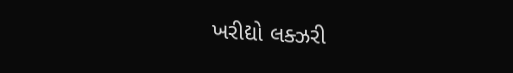ખરીદ્યો લક્ઝરી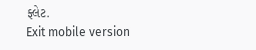ફ્લેટ.
Exit mobile version